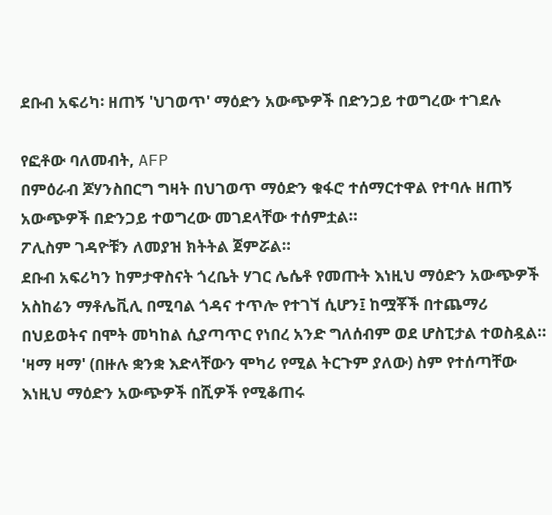ደቡብ አፍሪካ፡ ዘጠኝ 'ህገወጥ' ማዕድን አውጭዎች በድንጋይ ተወግረው ተገደሉ

የፎቶው ባለመብት, AFP
በምዕራብ ጆሃንስበርግ ግዛት በህገወጥ ማዕድን ቁፋሮ ተሰማርተዋል የተባሉ ዘጠኝ አውጭዎች በድንጋይ ተወግረው መገደላቸው ተሰምቷል።
ፖሊስም ገዳዮቹን ለመያዝ ክትትል ጀምሯል።
ደቡብ አፍሪካን ከምታዋስናት ጎረቤት ሃገር ሌሴቶ የመጡት እነዚህ ማዕድን አውጭዎች አስከሬን ማቶሌቪሊ በሚባል ጎዳና ተጥሎ የተገኘ ሲሆን፤ ከሟቾች በተጨማሪ በህይወትና በሞት መካከል ሲያጣጥር የነበረ አንድ ግለሰብም ወደ ሆስፒታል ተወስዷል።
'ዛማ ዛማ' (በዙሉ ቋንቋ እድላቸውን ሞካሪ የሚል ትርጉም ያለው) ስም የተሰጣቸው እነዚህ ማዕድን አውጭዎች በሺዎች የሚቆጠሩ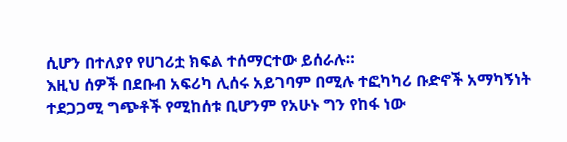ሲሆን በተለያየ የሀገሪቷ ክፍል ተሰማርተው ይሰራሉ።
እዚህ ሰዎች በደቡብ አፍሪካ ሊሰሩ አይገባም በሚሉ ተፎካካሪ ቡድኖች አማካኝነት ተደጋጋሚ ግጭቶች የሚከሰቱ ቢሆንም የአሁኑ ግን የከፋ ነው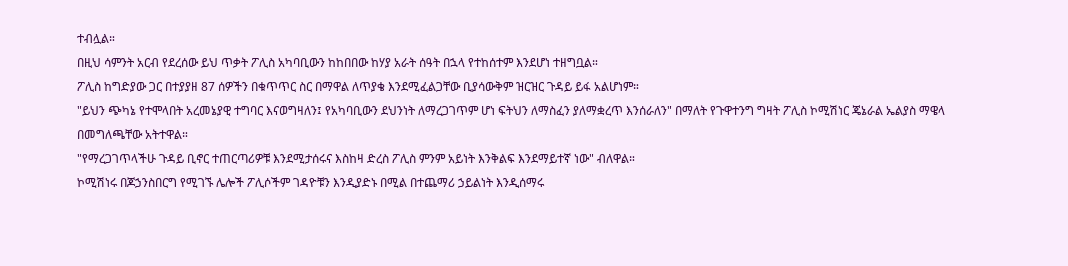ተብሏል።
በዚህ ሳምንት አርብ የደረሰው ይህ ጥቃት ፖሊስ አካባቢውን ከከበበው ከሃያ አራት ሰዓት በኋላ የተከሰተም እንደሆነ ተዘግቧል።
ፖሊስ ከግድያው ጋር በተያያዘ 87 ሰዎችን በቁጥጥር ስር በማዋል ለጥያቄ እንደሚፈልጋቸው ቢያሳውቅም ዝርዝር ጉዳይ ይፋ አልሆነም።
"ይህን ጭካኔ የተሞላበት አረመኔያዊ ተግባር እናወግዛለን፤ የአካባቢውን ደህንነት ለማረጋገጥም ሆነ ፍትህን ለማስፈን ያለማቋረጥ እንሰራለን" በማለት የጉዋተንግ ግዛት ፖሊስ ኮሚሽነር ጄኔራል ኤልያስ ማዌላ በመግለጫቸው አትተዋል።
"የማረጋገጥላችሁ ጉዳይ ቢኖር ተጠርጣሪዎቹ እንደሚታሰሩና እስከዛ ድረስ ፖሊስ ምንም አይነት እንቅልፍ እንደማይተኛ ነው" ብለዋል።
ኮሚሽነሩ በጆኃንስበርግ የሚገኙ ሌሎች ፖሊሶችም ገዳዮቹን እንዲያድኑ በሚል በተጨማሪ ኃይልነት እንዲሰማሩ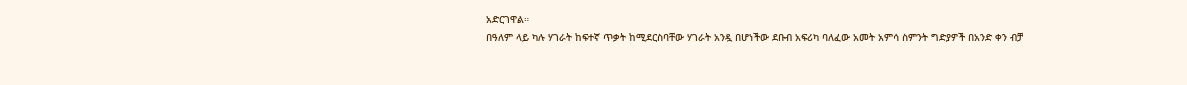አድርገዋል።
በዓለም ላይ ካሉ ሃገራት ከፍተኛ ጥቃት ከሚደርስባቸው ሃገራት አንዷ በሆነችው ደቡብ አፍሪካ ባለፈው አመት አምሳ ስምንት ግድያዎች በአንድ ቀን ብቻ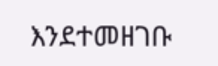እንደተመዘገቡ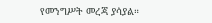የመንግሥት መረጃ ያሳያል።